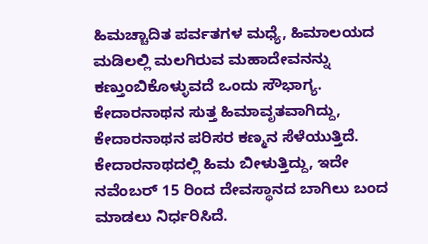ಹಿಮಚ್ಚಾದಿತ ಪರ್ವತಗಳ ಮಧ್ಯೆ, ಹಿಮಾಲಯದ ಮಡಿಲಲ್ಲಿ ಮಲಗಿರುವ ಮಹಾದೇವನನ್ನು ಕಣ್ತುಂಬಿಕೊಳ್ಳುವದೆ ಒಂದು ಸೌಭಾಗ್ಯ. ಕೇದಾರನಾಥನ ಸುತ್ತ ಹಿಮಾವೃತವಾಗಿದ್ದು, ಕೇದಾರನಾಥನ ಪರಿಸರ ಕಣ್ಮನ ಸೆಳೆಯುತ್ತಿದೆ. ಕೇದಾರನಾಥದಲ್ಲಿ ಹಿಮ ಬೀಳುತ್ತಿದ್ದು, ಇದೇ ನವೆಂಬರ್ 15 ರಿಂದ ದೇವಸ್ಥಾನದ ಬಾಗಿಲು ಬಂದ ಮಾಡಲು ನಿರ್ಧರಿಸಿದೆ.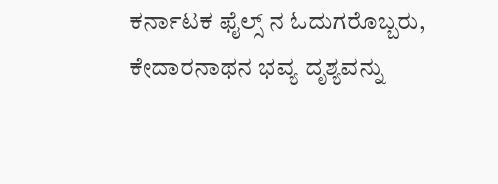ಕರ್ನಾಟಕ ಫೈಲ್ಸ್ ನ ಓದುಗರೊಬ್ಬರು, ಕೇದಾರನಾಥನ ಭವ್ಯ ದೃಶ್ಯವನ್ನು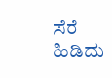ಸೆರೆ ಹಿಡಿದು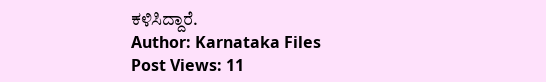ಕಳಿಸಿದ್ದಾರೆ.
Author: Karnataka Files
Post Views: 11